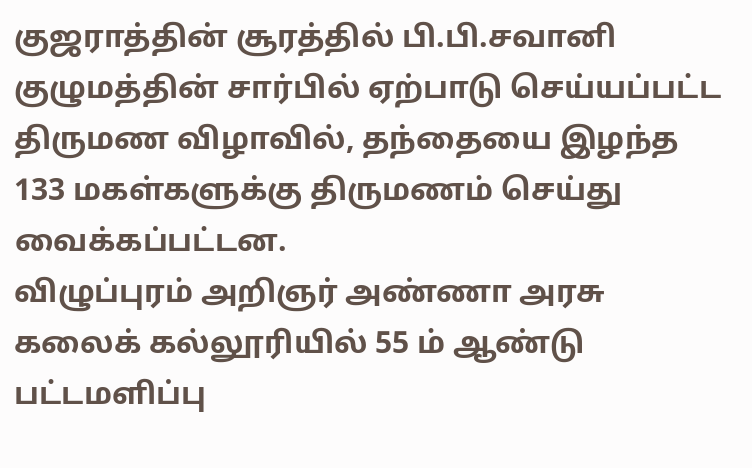குஜராத்தின் சூரத்தில் பி.பி.சவானி குழுமத்தின் சார்பில் ஏற்பாடு செய்யப்பட்ட திருமண விழாவில், தந்தையை இழந்த 133 மகள்களுக்கு திருமணம் செய்து வைக்கப்பட்டன.
விழுப்புரம் அறிஞர் அண்ணா அரசு கலைக் கல்லூரியில் 55 ம் ஆண்டு பட்டமளிப்பு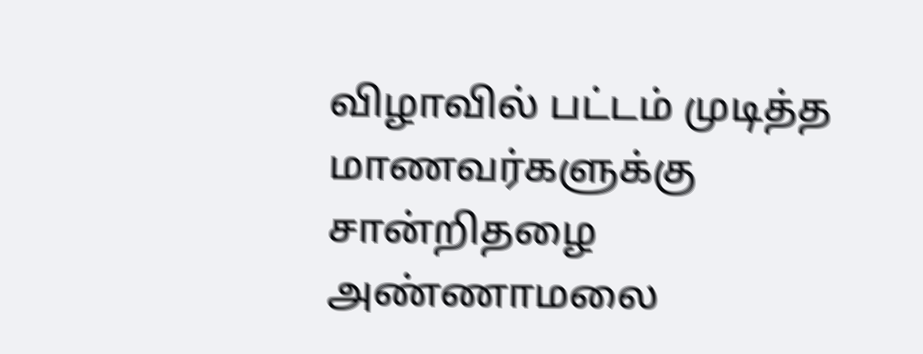விழாவில் பட்டம் முடித்த மாணவர்களுக்கு சான்றிதழை அண்ணாமலை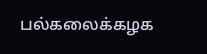பல்கலைக்கழக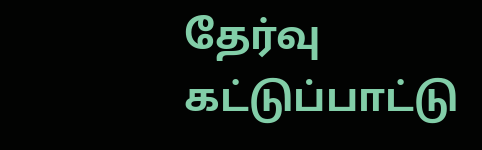தேர்வு கட்டுப்பாட்டு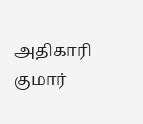அதிகாரி குமார்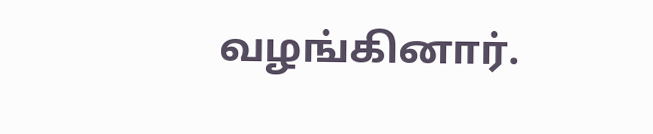வழங்கினார்.